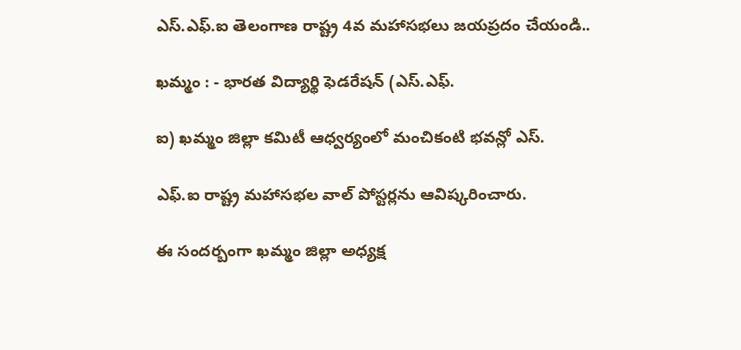ఎస్.ఎఫ్.ఐ తెలంగాణ రాష్ట్ర 4వ మహాసభలు జయప్రదం చేయండి..

ఖమ్మం : - భారత విద్యార్థి ఫెడరేషన్ (ఎస్.ఎఫ్.

ఐ) ఖమ్మం జిల్లా కమిటీ ఆధ్వర్యంలో మంచికంటి భవన్లో ఎస్.

ఎఫ్.ఐ రాష్ట్ర మహాసభల వాల్ పోస్టర్లను ఆవిష్కరించారు.

ఈ సందర్బంగా ఖమ్మం జిల్లా అధ్యక్ష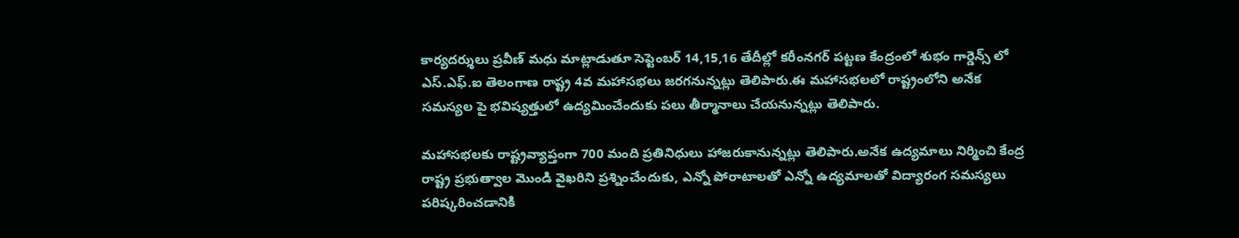కార్యదర్శులు ప్రవీణ్ మధు మాట్లాడుతూ సెప్టెంబర్ 14,15,16 తేదీల్లో కరీంనగర్ పట్టణ కేంద్రంలో శుభం గార్డెన్స్ లో ఎస్.ఎఫ్.ఐ తెలంగాణ రాష్ట్ర 4వ మహాసభలు జరగనున్నట్లు తెలిపారు.ఈ మహాసభలలో రాష్ట్రంలోని అనేక సమస్యల పై భవిష్యత్తులో ఉద్యమించేందుకు పలు తీర్మానాలు చేయనున్నట్లు తెలిపారు.

మహాసభలకు రాష్ట్రవ్యాప్తంగా 700 మంది ప్రతినిధులు హాజరుకానున్నట్లు తెలిపారు.అనేక ఉద్యమాలు నిర్మించి కేంద్ర రాష్ట్ర ప్రభుత్వాల మొండి వైఖరిని ప్రశ్నించేందుకు, ఎన్నో పోరాటాలతో ఎన్నో ఉద్యమాలతో విద్యారంగ సమస్యలు పరిష్కరించడానికి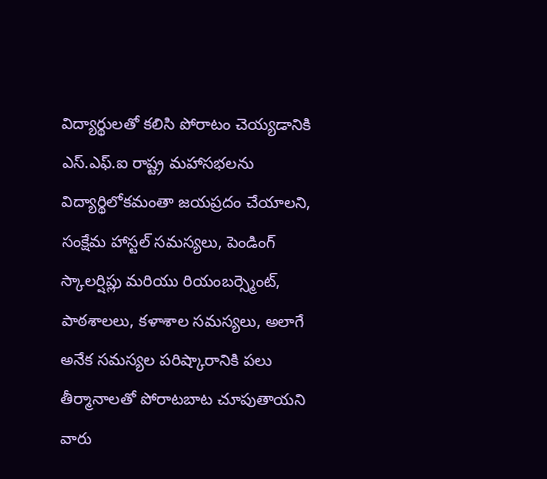విద్యార్థులతో కలిసి పోరాటం చెయ్యడానికి ఎస్.ఎఫ్.ఐ రాష్ట్ర మహాసభలను విద్యార్థిలోకమంతా జయప్రదం చేయాలని, సంక్షేమ హాస్టల్ సమస్యలు, పెండింగ్ స్కాలర్షిప్లు మరియు రియంబర్స్మెంట్, పాఠశాలలు, కళాశాల సమస్యలు, అలాగే అనేక సమస్యల పరిష్కారానికి పలు తీర్మానాలతో పోరాటబాట చూపుతాయని వారు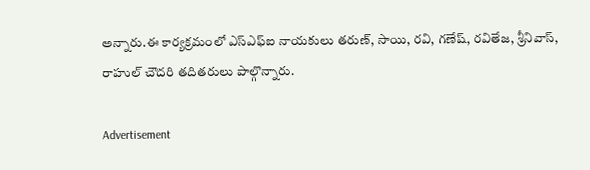అన్నారు.ఈ కార్యక్రమంలో ఎస్ఎఫ్ఐ నాయకులు తరుణ్, సాయి, రవి, గణేష్, రవితేజ, శ్రీనివాస్, రాహుల్ చౌదరి తదితరులు పాల్గొన్నారు.

Advertisement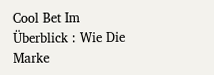Cool Bet Im Überblick : Wie Die Marke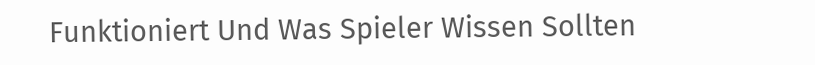Funktioniert Und Was Spieler Wissen Sollten